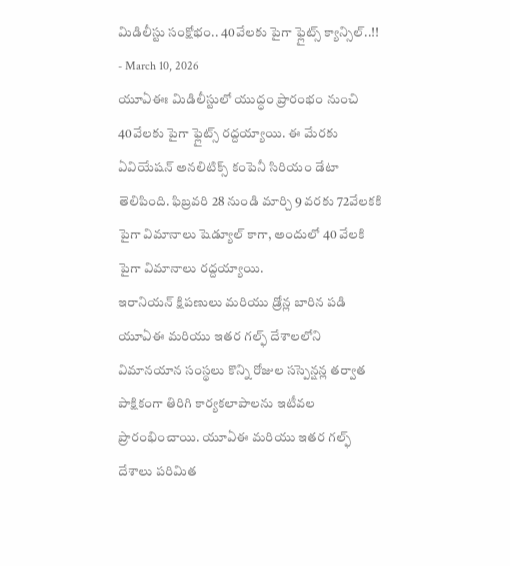మిడిలీస్టు సంక్షోభం.. 40వేలకు పైగా ఫ్లైట్స్ క్యాన్సిల్..!!
- March 10, 2026
యూఏఈః మిడిలీస్టులో యుద్ధం ప్రారంభం నుంచి 40వేలకు పైగా ఫ్లైట్స్ రద్దయ్యాయి. ఈ మేరకు ఏవియేషన్ అనలిటిక్స్ కంపెనీ సిరియం డేటా తెలిపింది. ఫిబ్రవరి 28 నుండి మార్చి 9 వరకు 72వేలకకి పైగా విమానాలు షెడ్యూల్ కాగా, అందులో 40 వేలకి పైగా విమానాలు రద్దయ్యాయి.
ఇరానియన్ క్షిపణులు మరియు డ్రోన్ల బారిన పడి యూఏఈ మరియు ఇతర గల్ఫ్ దేశాలలోని విమానయాన సంస్థలు కొన్ని రోజుల సస్పెన్షన్ల తర్వాత పాక్షికంగా తిరిగి కార్యకలాపాలను ఇటీవల ప్రారంభించాయి. యూఏఈ మరియు ఇతర గల్ఫ్ దేశాలు పరిమిత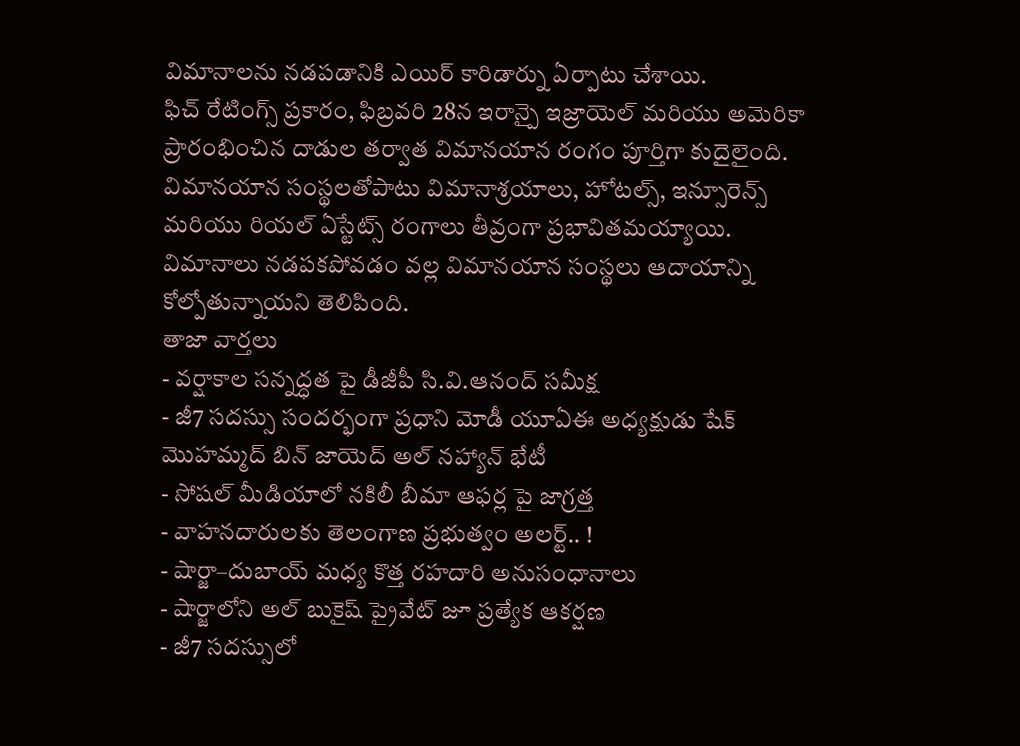విమానాలను నడపడానికి ఎయిర్ కారిడార్ను ఏర్పాటు చేశాయి.
ఫిచ్ రేటింగ్స్ ప్రకారం, ఫిబ్రవరి 28న ఇరాన్పై ఇజ్రాయెల్ మరియు అమెరికా ప్రారంభించిన దాడుల తర్వాత విమానయాన రంగం పూర్తిగా కుదైలైంది. విమానయాన సంస్థలతోపాటు విమానాశ్రయాలు, హోటల్స్, ఇన్సూరెన్స్ మరియు రియల్ ఏస్టేట్స్ రంగాలు తీవ్రంగా ప్రభావితమయ్యాయి. విమానాలు నడపకపోవడం వల్ల విమానయాన సంస్థలు ఆదాయాన్ని కోల్పోతున్నాయని తెలిపింది.
తాజా వార్తలు
- వర్షాకాల సన్నద్ధత పై డీజీపీ సి.వి.ఆనంద్ సమీక్ష
- జీ7 సదస్సు సందర్భంగా ప్రధాని మోడీ యూఏఈ అధ్యక్షుడు షేక్ మొహమ్మద్ బిన్ జాయెద్ అల్ నహ్యాన్ భేటీ
- సోషల్ మీడియాలో నకిలీ బీమా ఆఫర్ల పై జాగ్రత్త
- వాహనదారులకు తెలంగాణ ప్రభుత్వం అలర్ట్.. !
- షార్జా–దుబాయ్ మధ్య కొత్త రహదారి అనుసంధానాలు
- షార్జాలోని అల్ బుకైష్ ప్రైవేట్ జూ ప్రత్యేక ఆకర్షణ
- జీ7 సదస్సులో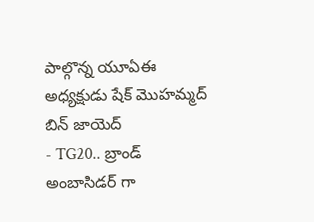పాల్గొన్న యూఏఈ అధ్యక్షుడు షేక్ మొహమ్మద్ బిన్ జాయెద్
- TG20.. బ్రాండ్ అంబాసిడర్ గా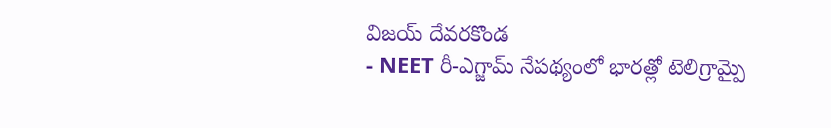విజయ్ దేవరకొండ
- NEET రీ-ఎగ్జామ్ నేపథ్యంలో భారత్లో టెలిగ్రామ్పై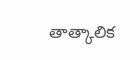తాత్కాలిక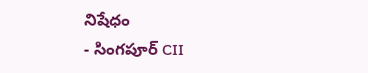నిషేధం
- సింగపూర్ CII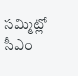సమ్మిట్లో సీఎం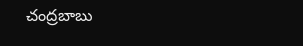చంద్రబాబు